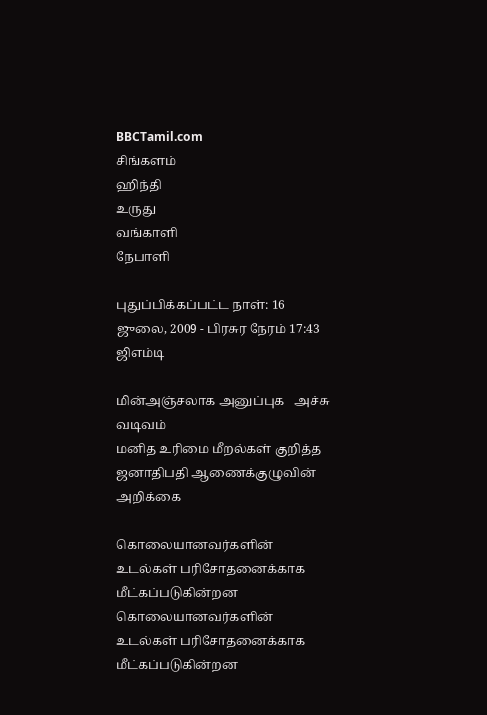BBCTamil.com
சிங்களம்
ஹிந்தி
உருது
வங்காளி
நேபாளி

புதுப்பிக்கப்பட்ட நாள்: 16 ஜுலை, 2009 - பிரசுர நேரம் 17:43 ஜிஎம்டி

மின்அஞ்சலாக அனுப்புக   அச்சு வடிவம்
மனித உரிமை மீறல்கள் குறித்த ஜனாதிபதி ஆணைக்குழுவின் அறிக்கை

கொலையானவர்களின் உடல்கள் பரிசோதனைக்காக மீட்கப்படுகின்றன
கொலையானவர்களின் உடல்கள் பரிசோதனைக்காக மீட்கப்படுகின்றன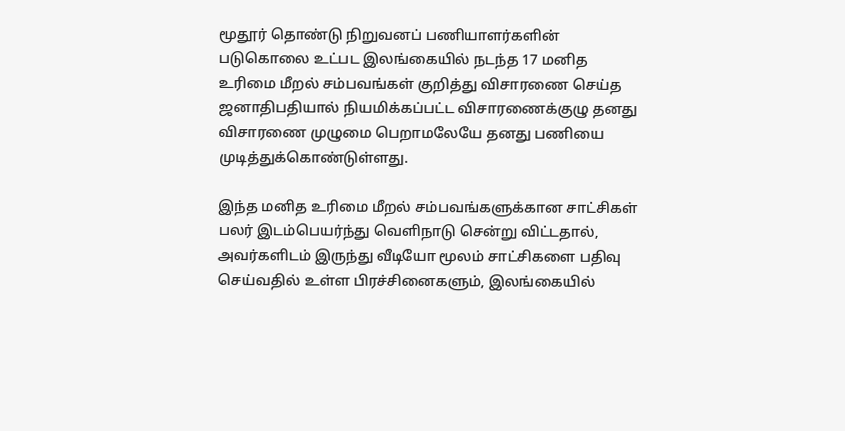மூதூர் தொண்டு நிறுவனப் பணியாளர்களின் படுகொலை உட்பட இலங்கையில் நடந்த 17 மனித உரிமை மீறல் சம்பவங்கள் குறித்து விசாரணை செய்த ஜனாதிபதியால் நியமிக்கப்பட்ட விசாரணைக்குழு தனது விசாரணை முழுமை பெறாமலேயே தனது பணியை முடித்துக்கொண்டுள்ளது.

இந்த மனித உரிமை மீறல் சம்பவங்களுக்கான சாட்சிகள் பலர் இடம்பெயர்ந்து வெளிநாடு சென்று விட்டதால், அவர்களிடம் இருந்து வீடியோ மூலம் சாட்சிகளை பதிவு செய்வதில் உள்ள பிரச்சினைகளும், இலங்கையில்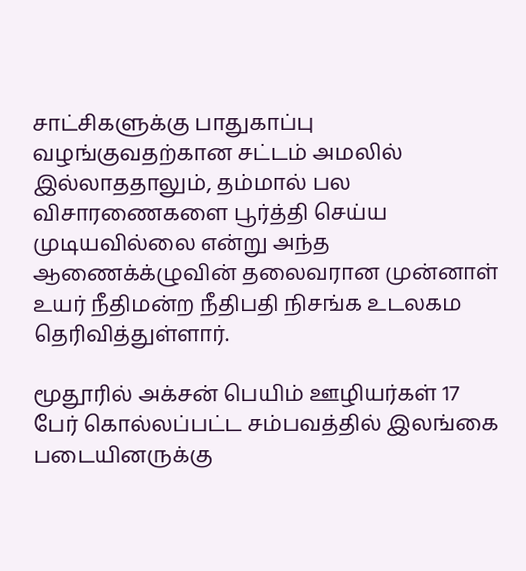சாட்சிகளுக்கு பாதுகாப்பு வழங்குவதற்கான சட்டம் அமலில் இல்லாததாலும், தம்மால் பல விசாரணைகளை பூர்த்தி செய்ய முடியவில்லை என்று அந்த ஆணைக்க்ழுவின் தலைவரான முன்னாள் உயர் நீதிமன்ற நீதிபதி நிசங்க உடலகம தெரிவித்துள்ளார்.

மூதூரில் அக்சன் பெயிம் ஊழியர்கள் 17 பேர் கொல்லப்பட்ட சம்பவத்தில் இலங்கை படையினருக்கு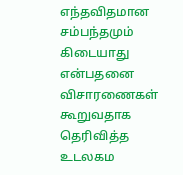எந்தவிதமான சம்பந்தமும் கிடையாது என்பதனை விசாரணைகள் கூறுவதாக தெரிவித்த உடலகம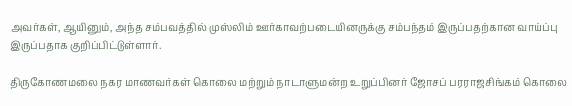அவர்கள், ஆயினும், அந்த சம்பவத்தில் முஸ்லிம் ஊர்காவற்படையினருக்கு சம்பந்தம் இருப்பதற்கான வாய்ப்பு இருப்பதாக குறிப்பிட்டுள்ளார்.

திருகோணமலை நகர மாணவர்கள் கொலை மற்றும் நாடாளுமன்ற உறுப்பினர் ஜோசப் பரராஜசிங்கம் கொலை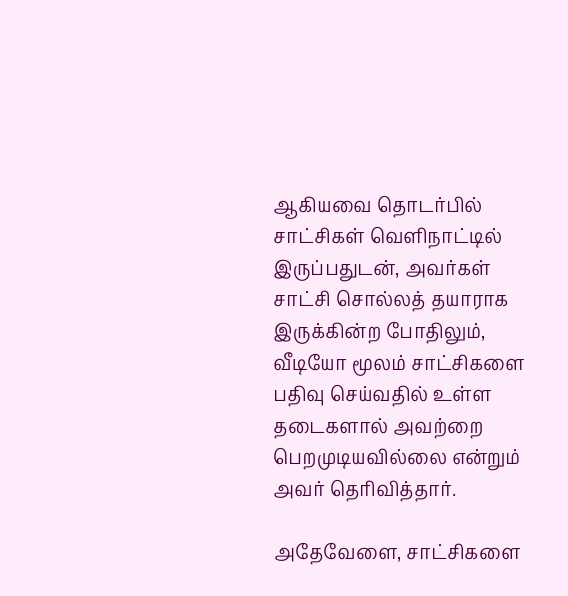ஆகியவை தொடர்பில் சாட்சிகள் வெளிநாட்டில் இருப்பதுடன், அவர்கள் சாட்சி சொல்லத் தயாராக இருக்கின்ற போதிலும், வீடியோ மூலம் சாட்சிகளை பதிவு செய்வதில் உள்ள தடைகளால் அவற்றை பெறமுடியவில்லை என்றும் அவர் தெரிவித்தார்.

அதேவேளை, சாட்சிகளை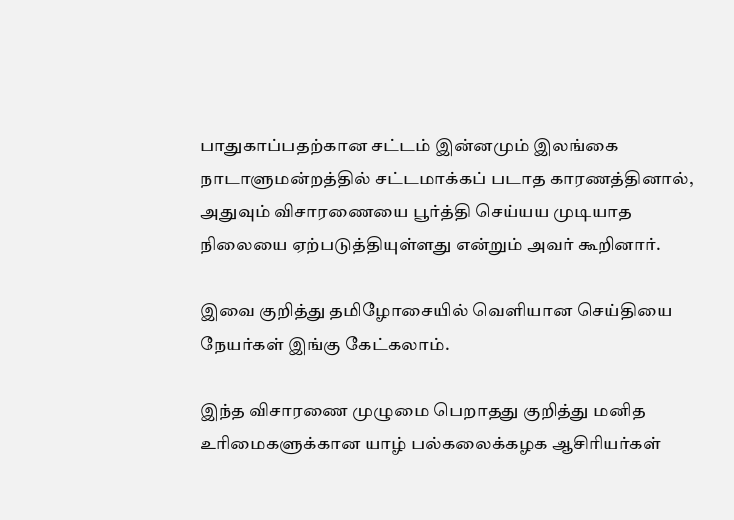பாதுகாப்பதற்கான சட்டம் இன்னமும் இலங்கை நாடாளுமன்றத்தில் சட்டமாக்கப் படாத காரணத்தினால், அதுவும் விசாரணையை பூர்த்தி செய்யய முடியாத நிலையை ஏற்படுத்தியுள்ளது என்றும் அவர் கூறினார்.

இவை குறித்து தமிழோசையில் வெளியான செய்தியை நேயர்கள் இங்கு கேட்கலாம்.

இந்த விசாரணை முழுமை பெறாதது குறித்து மனித உரிமைகளுக்கான யாழ் பல்கலைக்கழக ஆசிரியர்கள்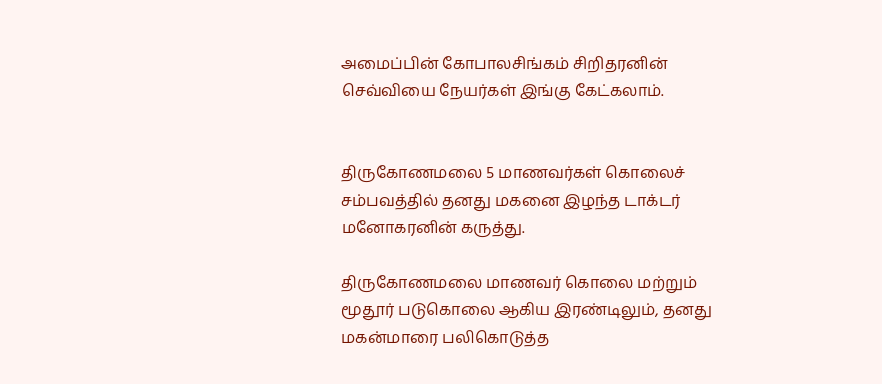அமைப்பின் கோபாலசிங்கம் சிறிதரனின் செவ்வியை நேயர்கள் இங்கு கேட்கலாம்.


திருகோணமலை 5 மாணவர்கள் கொலைச் சம்பவத்தில் தனது மகனை இழந்த டாக்டர் மனோகரனின் கருத்து.

திருகோணமலை மாணவர் கொலை மற்றும் மூதூர் படுகொலை ஆகிய இரண்டிலும், தனது மகன்மாரை பலிகொடுத்த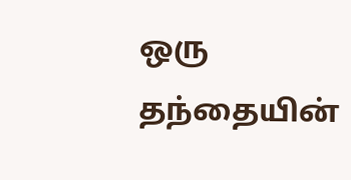ஒரு தந்தையின்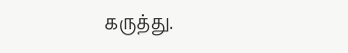கருத்து.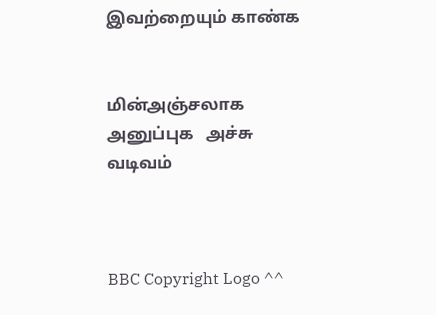இவற்றையும் காண்க


மின்அஞ்சலாக அனுப்புக   அச்சு வடிவம்



BBC Copyright Logo ^^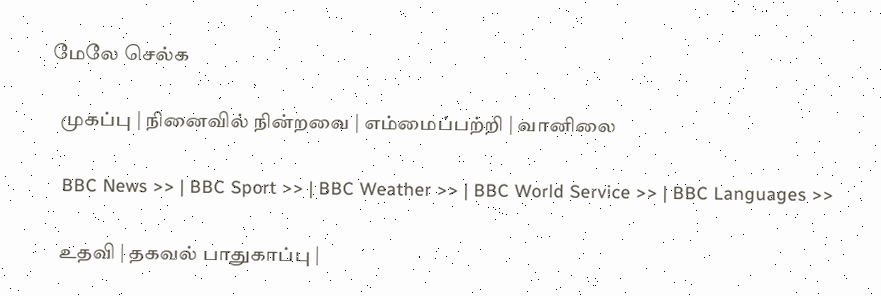மேலே செல்க

  முகப்பு | நினைவில் நின்றவை | எம்மைப்பற்றி | வானிலை

  BBC News >> | BBC Sport >> | BBC Weather >> | BBC World Service >> | BBC Languages >>

  உதவி | தகவல் பாதுகாப்பு |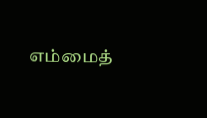எம்மைத்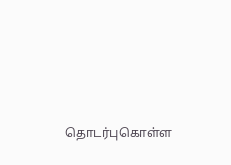தொடர்புகொள்ள